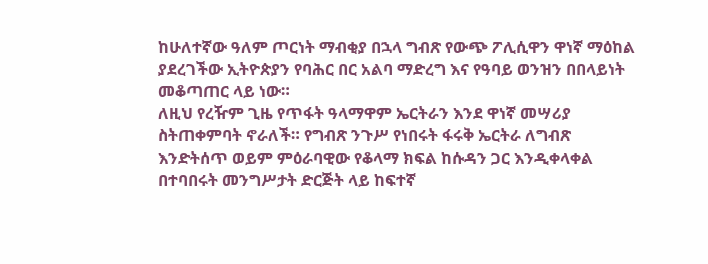ከሁለተኛው ዓለም ጦርነት ማብቂያ በኋላ ግብጽ የውጭ ፖሊሲዋን ዋነኛ ማዕከል ያደረገችው ኢትዮጵያን የባሕር በር አልባ ማድረግ እና የዓባይ ወንዝን በበላይነት መቆጣጠር ላይ ነው።
ለዚህ የረዥም ጊዜ የጥፋት ዓላማዋም ኤርትራን እንደ ዋነኛ መሣሪያ ስትጠቀምባት ኖራለች። የግብጽ ንጉሥ የነበሩት ፋሩቅ ኤርትራ ለግብጽ እንድትሰጥ ወይም ምዕራባዊው የቆላማ ክፍል ከሱዳን ጋር እንዲቀላቀል በተባበሩት መንግሥታት ድርጅት ላይ ከፍተኛ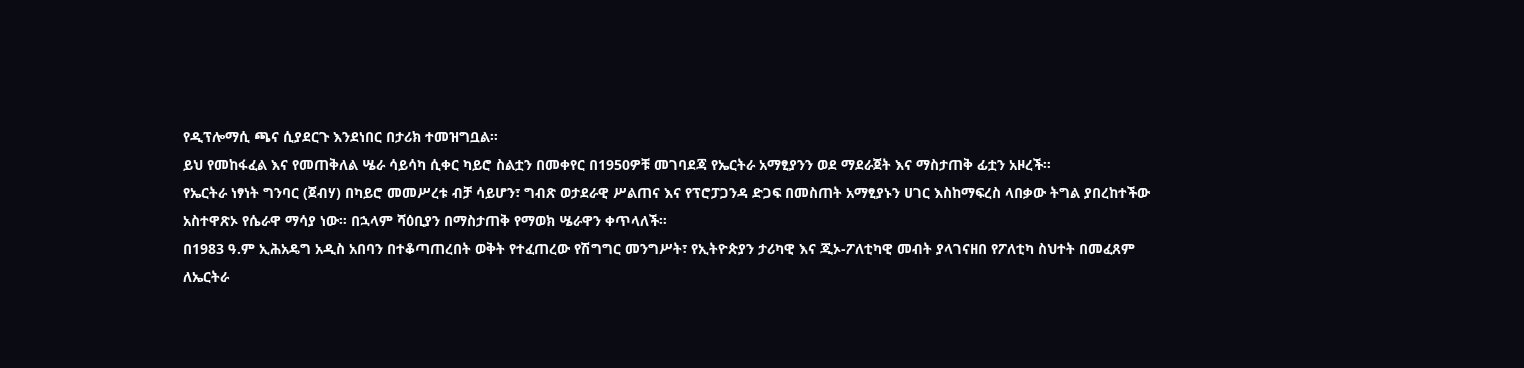የዲፕሎማሲ ጫና ሲያደርጉ እንደነበር በታሪክ ተመዝግቧል።
ይህ የመከፋፈል እና የመጠቅለል ሤራ ሳይሳካ ሲቀር ካይሮ ስልቷን በመቀየር በ1950ዎቹ መገባደጃ የኤርትራ አማፂያንን ወደ ማደራጀት እና ማስታጠቅ ፊቷን አዞረች።
የኤርትራ ነፃነት ግንባር (ጀብሃ) በካይሮ መመሥረቱ ብቻ ሳይሆን፣ ግብጽ ወታደራዊ ሥልጠና እና የፕሮፓጋንዳ ድጋፍ በመስጠት አማፂያኑን ሀገር እስከማፍረስ ላበቃው ትግል ያበረከተችው አስተዋጽኦ የሴራዋ ማሳያ ነው። በኋላም ሻዕቢያን በማስታጠቅ የማወክ ሤራዋን ቀጥላለች።
በ1983 ዓ.ም ኢሕአዴግ አዲስ አበባን በተቆጣጠረበት ወቅት የተፈጠረው የሽግግር መንግሥት፣ የኢትዮጵያን ታሪካዊ እና ጂኦ-ፖለቲካዊ መብት ያላገናዘበ የፖለቲካ ስህተት በመፈጸም ለኤርትራ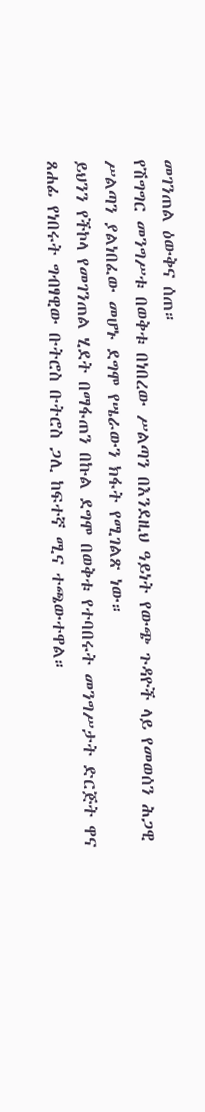መገንጠል ዕውቅና ሰጠ።
የሽግግር መንግሥቱ በወቅቱ በነበረው ሥልጣን በእንደዚህ ዓይነት የውጭ ጉዳዮች ላይ የመወሰን ሕጋዊ ሥልጣን ያልነበፈው መሆኑ ደግሞ የሤራውን ክፋት የሚገልጽ ነው።
ይህንን የችኮላ የመገንጠል ሂደት በማፋጠን በኩል ደግሞ በወቅቱ የተባበሩት መንግሥታት ድርጅት ዋና ጸሐፊ የነበሩት ግብፃዊው ቡትሮስ ቡትሮስ ጋሊ ከፍተኛ ሚና ተጫውተዋል።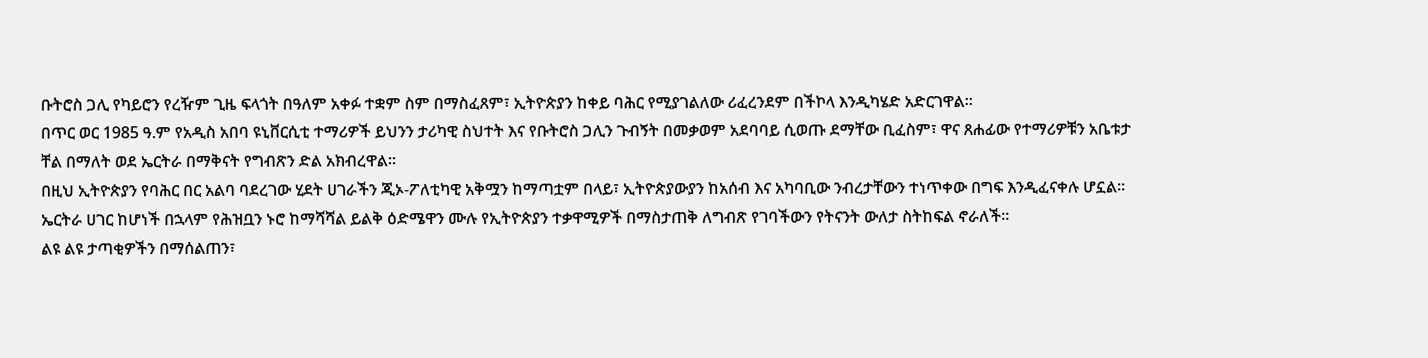ቡትሮስ ጋሊ የካይሮን የረዥም ጊዜ ፍላጎት በዓለም አቀፉ ተቋም ስም በማስፈጸም፣ ኢትዮጵያን ከቀይ ባሕር የሚያገልለው ሪፈረንደም በችኮላ እንዲካሄድ አድርገዋል።
በጥር ወር 1985 ዓ.ም የአዲስ አበባ ዩኒቨርሲቲ ተማሪዎች ይህንን ታሪካዊ ስህተት እና የቡትሮስ ጋሊን ጉብኝት በመቃወም አደባባይ ሲወጡ ደማቸው ቢፈስም፣ ዋና ጸሐፊው የተማሪዎቹን አቤቱታ ቸል በማለት ወደ ኤርትራ በማቅናት የግብጽን ድል አክብረዋል።
በዚህ ኢትዮጵያን የባሕር በር አልባ ባደረገው ሂደት ሀገራችን ጂኦ-ፖለቲካዊ አቅሟን ከማጣቷም በላይ፣ ኢትዮጵያውያን ከአሰብ እና አካባቢው ንብረታቸውን ተነጥቀው በግፍ እንዲፈናቀሉ ሆኗል።
ኤርትራ ሀገር ከሆነች በኋላም የሕዝቧን ኑሮ ከማሻሻል ይልቅ ዕድሜዋን ሙሉ የኢትዮጵያን ተቃዋሚዎች በማስታጠቅ ለግብጽ የገባችውን የትናንት ውለታ ስትከፍል ኖራለች።
ልዩ ልዩ ታጣቂዎችን በማሰልጠን፣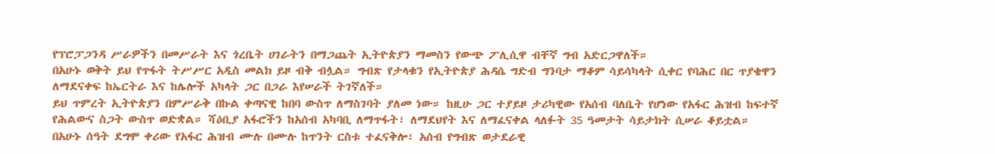የፕሮፓጋንዳ ሥራዎችን በመሥራት እና ጎረቤት ሀገራትን በማጋጨት ኢትዮጵያን ማመስን የውጭ ፖሊሲዋ ብቸኛ ግብ አድርጋዋለች።
በአሁኑ ወቅት ይህ የጥፋት ትሥሥር አዲስ መልክ ይዞ ብቅ ብሏል። ግብጽ የታላቁን የኢትዮጵያ ሕዳሴ ግድብ ግንባታ ማቆም ሳይሳካላት ሲቀር የባሕር በር ጥያቄዋን ለማደናቀፍ ከኤርትራ እና ከሌሎች አካላት ጋር በጋራ እየሠራች ትገኛለች።
ይህ ጥምረት ኢትዮጵያን በምሥራቅ በኩል ቀጣናዊ ከበባ ውስጥ ለማስገባት ያለመ ነው። ከዚሁ ጋር ተያይዞ ታሪካዊው የአሰብ ባለቤት የሆነው የአፋር ሕዝብ ከፍተኛ የሕልውና ስጋት ውስጥ ወድቋል። ሻዕቢያ አፋሮችን ከአሰብ አካባቢ ለማጥፋት፣ ለማደህየት እና ለማፈናቀል ላለፉት 35 ዓመታት ሳይታክት ሲሠራ ቆይቷል።
በአሁኑ ሰዓት ደግሞ ቀሪው የአፋር ሕዝብ ሙሉ በሙሉ ከጥንት ርስቱ ተፈናቅሎ፣ አሰብ የግብጽ ወታደራዊ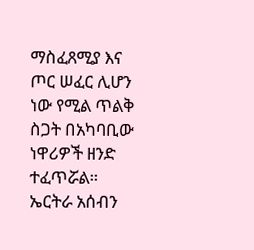ማስፈጸሚያ እና ጦር ሠፈር ሊሆን ነው የሚል ጥልቅ ስጋት በአካባቢው ነዋሪዎች ዘንድ ተፈጥሯል።
ኤርትራ አሰብን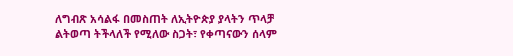ለግብጽ አሳልፋ በመስጠት ለኢትዮጵያ ያላትን ጥላቻ ልትወጣ ትችላለች የሚለው ስጋት፣ የቀጣናውን ሰላም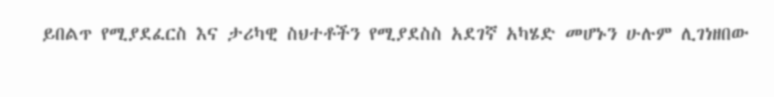ይበልጥ የሚያደፈርስ እና ታሪካዊ ስህተቶችን የሚያደስስ አደገኛ አካሄድ መሆኑን ሁሉም ሊገነዘበው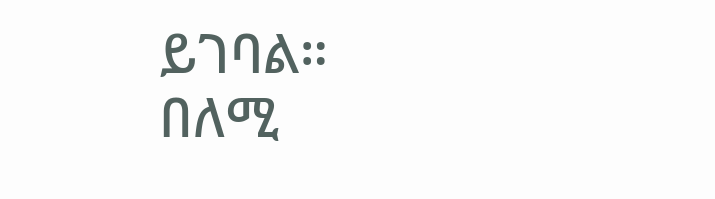ይገባል።
በለሚ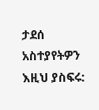ታደሰ
አስተያየትዎን እዚህ ያስፍሩ: